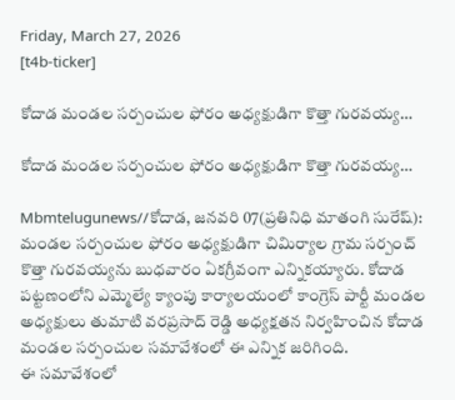Friday, March 27, 2026
[t4b-ticker]

కోదాడ మండల సర్పంచుల ఫోరం అధ్యక్షుడిగా కొత్తా గురవయ్య…

కోదాడ మండల సర్పంచుల ఫోరం అధ్యక్షుడిగా కొత్తా గురవయ్య…

Mbmtelugunews//కోదాడ, జనవరి 07(ప్రతినిధి మాతంగి సురేష్): మండల సర్పంచుల ఫోరం అధ్యక్షుడిగా చిమిర్యాల గ్రామ సర్పంచ్ కొత్తా గురవయ్యను బుధవారం ఏకగ్రీవంగా ఎన్నికయ్యారు. కోదాడ పట్టణంలోని ఎమ్మెల్యే క్యాంపు కార్యాలయంలో కాంగ్రెస్ పార్టీ మండల అధ్యక్షులు తుమాటి వరప్రసాద్ రెడ్డి అధ్యక్షతన నిర్వహించిన కోదాడ మండల సర్పంచుల సమావేశంలో ఈ ఎన్నిక జరిగింది.
ఈ సమావేశంలో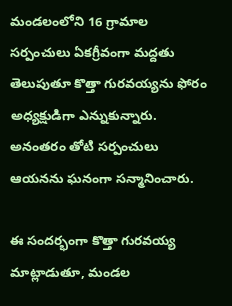మండలంలోని 16 గ్రామాల సర్పంచులు ఏకగ్రీవంగా మద్దతు తెలుపుతూ కొత్తా గురవయ్యను ఫోరం అధ్యక్షుడిగా ఎన్నుకున్నారు. అనంతరం తోటి సర్పంచులు ఆయనను ఘనంగా సన్మానించారు.

ఈ సందర్భంగా కొత్తా గురవయ్య మాట్లాడుతూ, మండల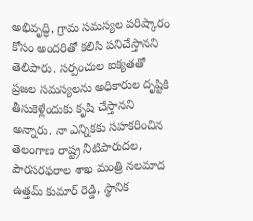అభివృద్ధి, గ్రామ సమస్యల పరిష్కారం కోసం అందరితో కలిసి పనిచేస్తానని తెలిపారు. సర్పంచుల ఐక్యతతో ప్రజల సమస్యలను అధికారుల దృష్టికి తీసుకెళ్లేందుకు కృషి చేస్తానని అన్నారు. నా ఎన్నికకు సహకరించిన తెలంగాణ రాష్ట్ర నీటిపారుదల, పౌరసరఫరాల శాఖ మంత్రి నలమాద ఉత్తమ్ కుమార్ రెడ్డి, స్థానిక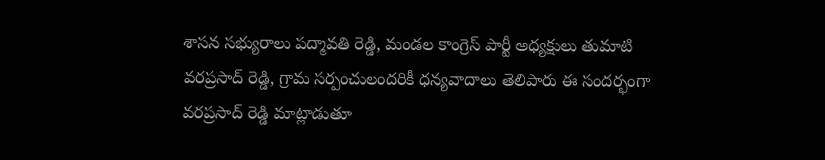శాసన సభ్యురాలు పద్మావతి రెడ్డి, మండల కాంగ్రెస్ పార్టీ అధ్యక్షులు తుమాటి వరప్రసాద్ రెడ్డి, గ్రామ సర్పంచులందరికీ ధన్యవాదాలు తెలిపారు ఈ సందర్భంగా వరప్రసాద్ రెడ్డి మాట్లాడుతూ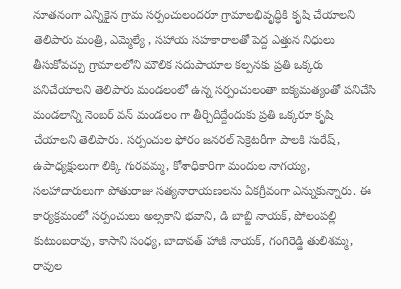నూతనంగా ఎన్నికైన గ్రామ సర్పంచులందరూ గ్రామాలభివృద్ధికి కృషి చేయాలని తెలిపారు మంత్రి, ఎమ్మెల్యే , సహాయ సహకారాలతో పెద్ద ఎత్తున నిధులు తీసుకోవచ్చు గ్రామాలలోని మౌలిక సదుపాయాల కల్పనకు ప్రతి ఒక్కరు పనిచేయాలని తెలిపారు మండలంలో ఉన్న సర్పంచులంతా ఐక్యమత్యంతో పనిచేసి మండలాన్ని నెంబర్ వన్ మండలం గా తీర్చిదిద్దేందుకు ప్రతి ఒక్కరూ కృషి చేయాలని తెలిపారు. సర్పంచుల ఫోరం జనరల్ సెక్రెటరీగా పాలకి సురేష్, ఉపాధ్యక్షులుగా లిక్కి గురవమ్మ, కోశాధికారిగా మందుల నాగయ్య, సలహాదారులుగా పోతురాజు సత్యనారాయణలను ఏకగ్రీవంగా ఎన్నుకున్నారు. ఈ కార్యక్రమంలో సర్పంచులు అల్సకాని భవాని, డి బాబ్జి నాయక్, పోలంపల్లి కుటుంబరావు, కాసాని సంధ్య, బాదావత్ హాజీ నాయక్, గంగిరెడ్డి తులిశమ్మ, రావుల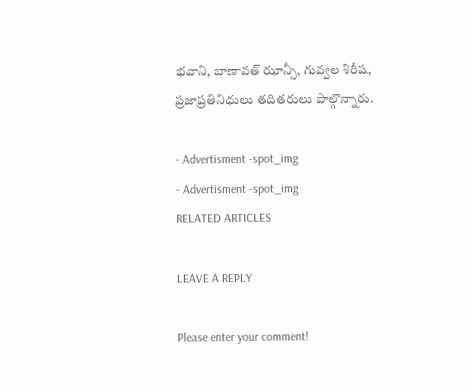భవాని, బాణావత్ ఝాన్సీ, గువ్వల శిరీష, ప్రజాప్రతినిధులు తదితరులు పాల్గొన్నారు.

- Advertisment -spot_img
- Advertisment -spot_img
RELATED ARTICLES

LEAVE A REPLY

Please enter your comment!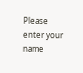Please enter your name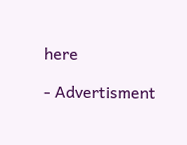here

- Advertisment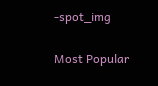-spot_img

Most Popular